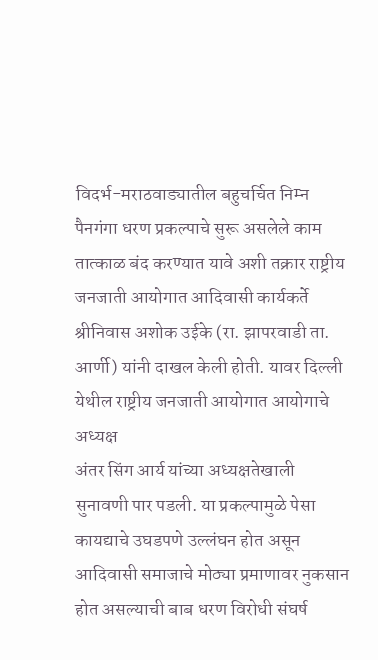विदर्भ-मराठवाड्यातील बहुचर्चित निम्न पैनगंगा धरण प्रकल्पाचे सुरू असलेले काम तात्काळ बंद करण्यात यावे अशी तक्रार राष्ट्रीय जनजाती आयोगात आदिवासी कार्यकर्ते श्रीनिवास अशोक उईके (रा. झापरवाडी ता. आर्णी) यांनी दाखल केली होती. यावर दिल्ली येथील राष्ट्रीय जनजाती आयोगात आयोगाचे अध्यक्ष
अंतर सिंग आर्य यांच्या अध्यक्षतेखाली सुनावणी पार पडली. या प्रकल्पामुळे पेसा कायद्याचे उघडपणे उल्लंघन होत असून आदिवासी समाजाचे मोठ्या प्रमाणावर नुकसान होत असल्याची बाब धरण विरोधी संघर्ष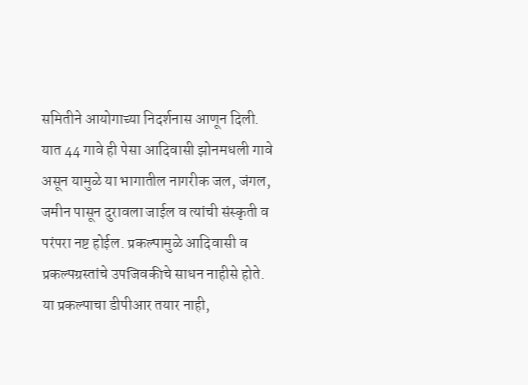समितीने आयोगाच्या निदर्शनास आणून दिली.
यात 44 गावे ही पेसा आदिवासी झोनमधली गावे असून यामुळे या भागातील नागरीक जल, जंगल, जमीन पासून दुरावला जाईल व त्यांची संस्कृती व परंपरा नष्ट होईल. प्रकल्पामुळे आदिवासी व प्रकल्पग्रस्तांचे उपजिवकीचे साधन नाहीसे होते. या प्रकल्पाचा डीपीआर तयार नाही,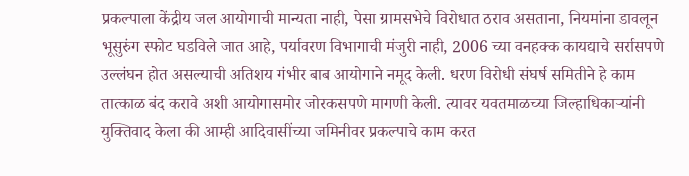प्रकल्पाला केंद्रीय जल आयोगाची मान्यता नाही, पेसा ग्रामसभेचे विरोधात ठराव असताना, नियमांना डावलून भूसुरुंग स्फोट घडविले जात आहे, पर्यावरण विभागाची मंजुरी नाही, 2006 च्या वनहक्क कायद्याचे सर्रासपणे उल्लंघन होत असल्याची अतिशय गंभीर बाब आयोगाने नमूद केली. धरण विरोधी संघर्ष समितीने हे काम तात्काळ बंद करावे अशी आयोगासमोर जोरकसपणे मागणी केली. त्यावर यवतमाळच्या जिल्हाधिकाऱ्यांनी युक्तिवाद केला की आम्ही आदिवासींच्या जमिनीवर प्रकल्पाचे काम करत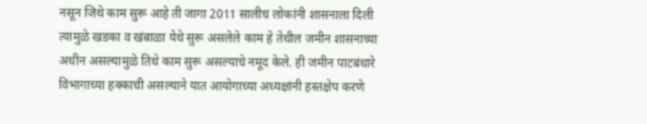नसून जिथे काम सुरू आहे ती जागा 2011 सालीच लोकांनी शासनाला दिली त्यामुळे खडका व खंबाळा येथे सुरू असलेले काम हे तेथील जमीन शासनाच्या अधीन असल्यामुळे तिथे काम सुरू असल्याचे नमूद केले. ही जमीन पाटबंधारे विभागाच्या हक्काची असल्याने यात आयोगाच्या अध्यक्षांनी हस्तक्षेप करणे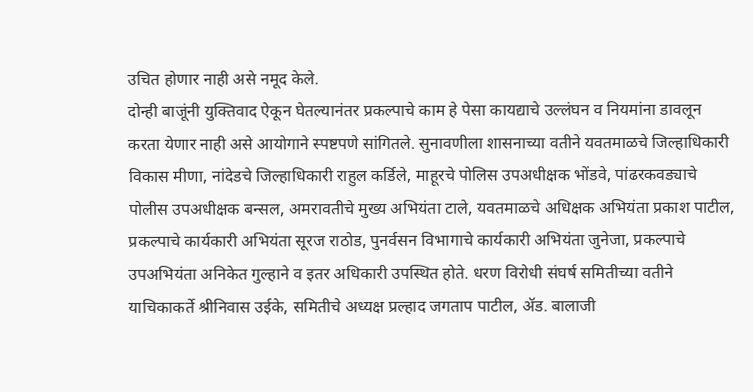उचित होणार नाही असे नमूद केले.
दोन्ही बाजूंनी युक्तिवाद ऐकून घेतल्यानंतर प्रकल्पाचे काम हे पेसा कायद्याचे उल्लंघन व नियमांना डावलून करता येणार नाही असे आयोगाने स्पष्टपणे सांगितले. सुनावणीला शासनाच्या वतीने यवतमाळचे जिल्हाधिकारी विकास मीणा, नांदेडचे जिल्हाधिकारी राहुल कर्डिले, माहूरचे पोलिस उपअधीक्षक भोंडवे, पांढरकवड्याचे पोलीस उपअधीक्षक बन्सल, अमरावतीचे मुख्य अभियंता टाले, यवतमाळचे अधिक्षक अभियंता प्रकाश पाटील, प्रकल्पाचे कार्यकारी अभियंता सूरज राठोड, पुनर्वसन विभागाचे कार्यकारी अभियंता जुनेजा, प्रकल्पाचे उपअभियंता अनिकेत गुल्हाने व इतर अधिकारी उपस्थित होते. धरण विरोधी संघर्ष समितीच्या वतीने याचिकाकर्ते श्रीनिवास उईके, समितीचे अध्यक्ष प्रल्हाद जगताप पाटील, ॲड. बालाजी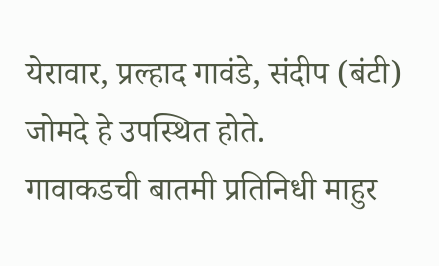येरावार, प्रल्हाद गावंडे, संदीप (बंटी) जोमदे हे उपस्थित होते.
गावाकडची बातमी प्रतिनिधी माहुर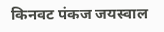किनवट पंकज जयस्वाल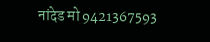नांदेड मो 9421367593